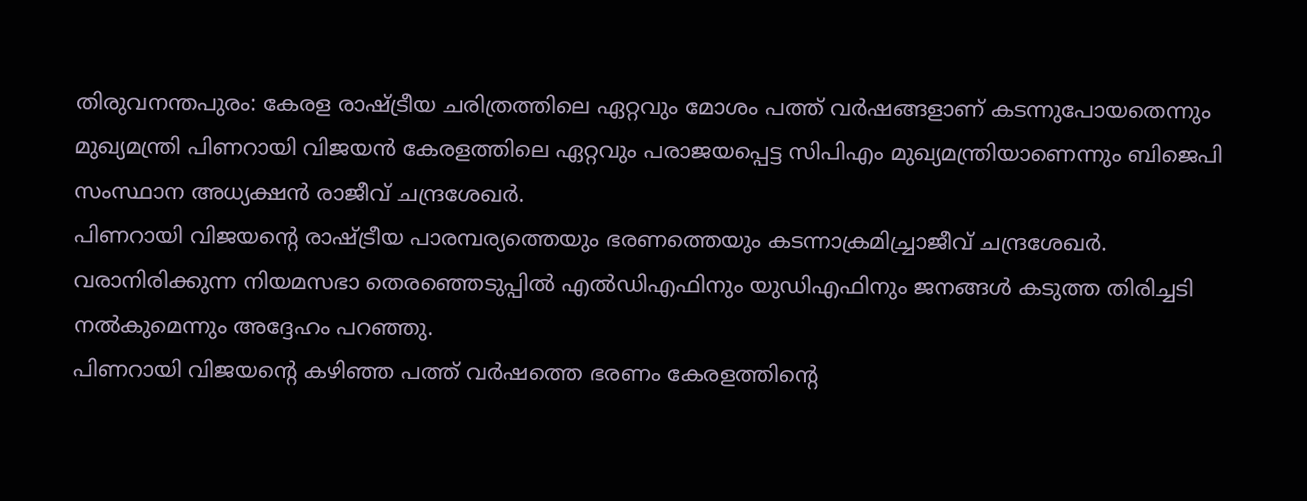തിരുവനന്തപുരം: കേരള രാഷ്ട്രീയ ചരിത്രത്തിലെ ഏറ്റവും മോശം പത്ത് വർഷങ്ങളാണ് കടന്നുപോയതെന്നും മുഖ്യമന്ത്രി പിണറായി വിജയൻ കേരളത്തിലെ ഏറ്റവും പരാജയപ്പെട്ട സിപിഎം മുഖ്യമന്ത്രിയാണെന്നും ബിജെപി സംസ്ഥാന അധ്യക്ഷൻ രാജീവ് ചന്ദ്രശേഖർ.
പിണറായി വിജയന്റെ രാഷ്ട്രീയ പാരമ്പര്യത്തെയും ഭരണത്തെയും കടന്നാക്രമിച്ച്രാജീവ് ചന്ദ്രശേഖർ. വരാനിരിക്കുന്ന നിയമസഭാ തെരഞ്ഞെടുപ്പിൽ എൽഡിഎഫിനും യുഡിഎഫിനും ജനങ്ങൾ കടുത്ത തിരിച്ചടി നൽകുമെന്നും അദ്ദേഹം പറഞ്ഞു.
പിണറായി വിജയന്റെ കഴിഞ്ഞ പത്ത് വർഷത്തെ ഭരണം കേരളത്തിന്റെ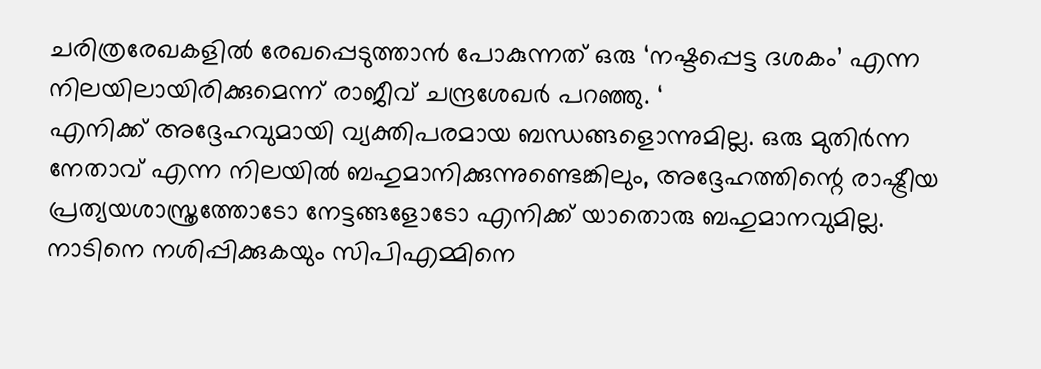ചരിത്രരേഖകളിൽ രേഖപ്പെടുത്താൻ പോകുന്നത് ഒരു ‘നഷ്ടപ്പെട്ട ദശകം’ എന്ന നിലയിലായിരിക്കുമെന്ന് രാജീവ് ചന്ദ്രശേഖർ പറഞ്ഞു. ‘
എനിക്ക് അദ്ദേഹവുമായി വ്യക്തിപരമായ ബന്ധങ്ങളൊന്നുമില്ല. ഒരു മുതിർന്ന നേതാവ് എന്ന നിലയിൽ ബഹുമാനിക്കുന്നുണ്ടെങ്കിലും, അദ്ദേഹത്തിന്റെ രാഷ്ട്രീയ പ്രത്യയശാസ്ത്രത്തോടോ നേട്ടങ്ങളോടോ എനിക്ക് യാതൊരു ബഹുമാനവുമില്ല.
നാടിനെ നശിപ്പിക്കുകയും സിപിഎമ്മിനെ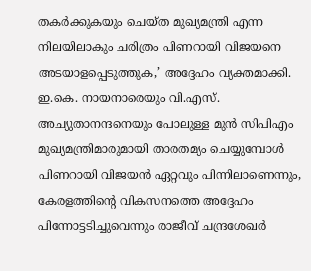തകർക്കുകയും ചെയ്ത മുഖ്യമന്ത്രി എന്ന നിലയിലാകും ചരിത്രം പിണറായി വിജയനെ അടയാളപ്പെടുത്തുക,’ അദ്ദേഹം വ്യക്തമാക്കി.
ഇ.കെ. നായനാരെയും വി.എസ്. അച്യുതാനന്ദനെയും പോലുള്ള മുൻ സിപിഎം മുഖ്യമന്ത്രിമാരുമായി താരതമ്യം ചെയ്യുമ്പോൾ പിണറായി വിജയൻ ഏറ്റവും പിന്നിലാണെന്നും, കേരളത്തിന്റെ വികസനത്തെ അദ്ദേഹം പിന്നോട്ടടിച്ചുവെന്നും രാജീവ് ചന്ദ്രശേഖർ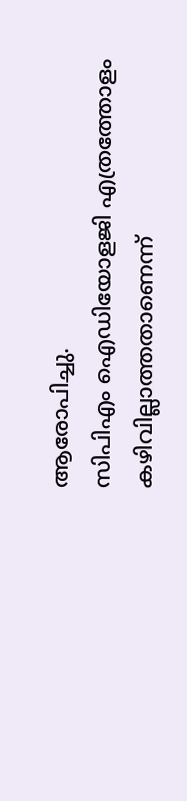ആരോപിച്ചു.
സിപിഎം ഐഡിയോളജി എത്രത്തോളം കഴിവില്ലാത്തതാണെന്ന്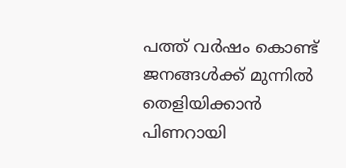പത്ത് വർഷം കൊണ്ട് ജനങ്ങൾക്ക് മുന്നിൽ തെളിയിക്കാൻ പിണറായി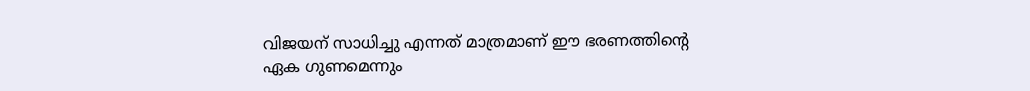വിജയന് സാധിച്ചു എന്നത് മാത്രമാണ് ഈ ഭരണത്തിന്റെ ഏക ഗുണമെന്നും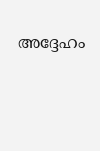അദ്ദേഹം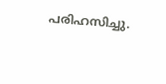പരിഹസിച്ചു.